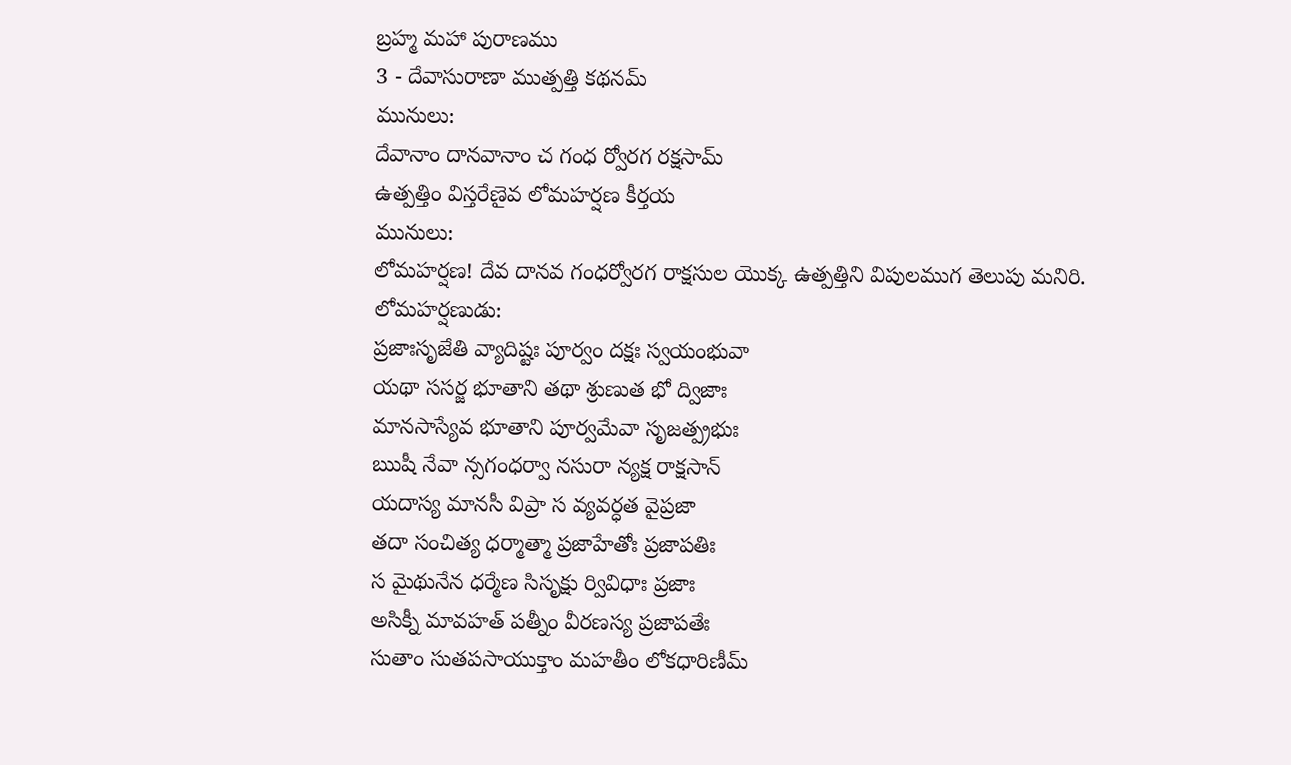బ్రహ్మ మహా పురాణము
3 - దేవాసురాణా ముత్పత్తి కథనమ్
మునులు:
దేవానాం దానవానాం చ గంధ ర్వోరగ రక్షసామ్
ఉత్పత్తిం విస్తరేణైవ లోమహర్షణ కీర్తయ
మునులు:
లోమహర్షణ! దేవ దానవ గంధర్వోరగ రాక్షసుల యొక్క ఉత్పత్తిని విపులముగ తెలుపు మనిరి.
లోమహర్షణుడు:
ప్రజాఃసృజేతి వ్యాదిష్టః పూర్వం దక్షః స్వయంభువా
యథా ససర్జ భూతాని తథా శ్రుణుత భో ద్విజాః
మానసాస్యేవ భూతాని పూర్వమేవా సృజత్ప్రభుః
ఋషీ నేవా న్సగంధర్వా నసురా న్యక్ష రాక్షసాన్
యదాస్య మానసీ విప్రా స వ్యవర్ధత వైప్రజా
తదా సంచిత్య ధర్మాత్మా ప్రజాహేతోః ప్రజాపతిః
స మైథునేన ధర్మేణ సిసృక్షు ర్వివిధాః ప్రజాః
అసిక్నీ మావహత్ పత్నీం వీరణస్య ప్రజాపతేః
సుతాం సుతపసాయుక్తాం మహతీం లోకధారిణీమ్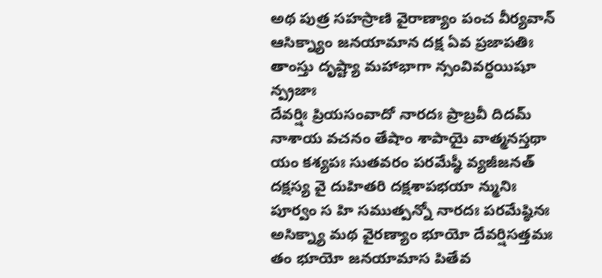అథ పుత్ర సహస్రాణి వైరాణ్యాం పంచ వీర్యవాన్
ఆసిక్న్యాం జనయామాన దక్ష ఏవ ప్రజాపతిః
తాంస్తు దృష్ట్యా మహాభాగా న్సంవివర్ధయిషూ న్ప్రజాః
దేవర్షిః ప్రియసంవాదో నారదః ప్రాబ్రవీ దిదమ్
నాశాయ వచనం తేషాం శాపాయై వాత్మనస్తథా
యం కశ్యపః సుతవరం పరమేష్ఠీ వ్యజీజనత్
దక్షస్య వై దుహితరి దక్షశాపభయా న్మునిః
పూర్వం స హి సముత్పన్నో నారదః పరమేష్ఠినః
అసిక్న్యా మథ వైరణ్యాం భూయో దేవర్షిసత్తమః
తం భూయో జనయామాస పితేవ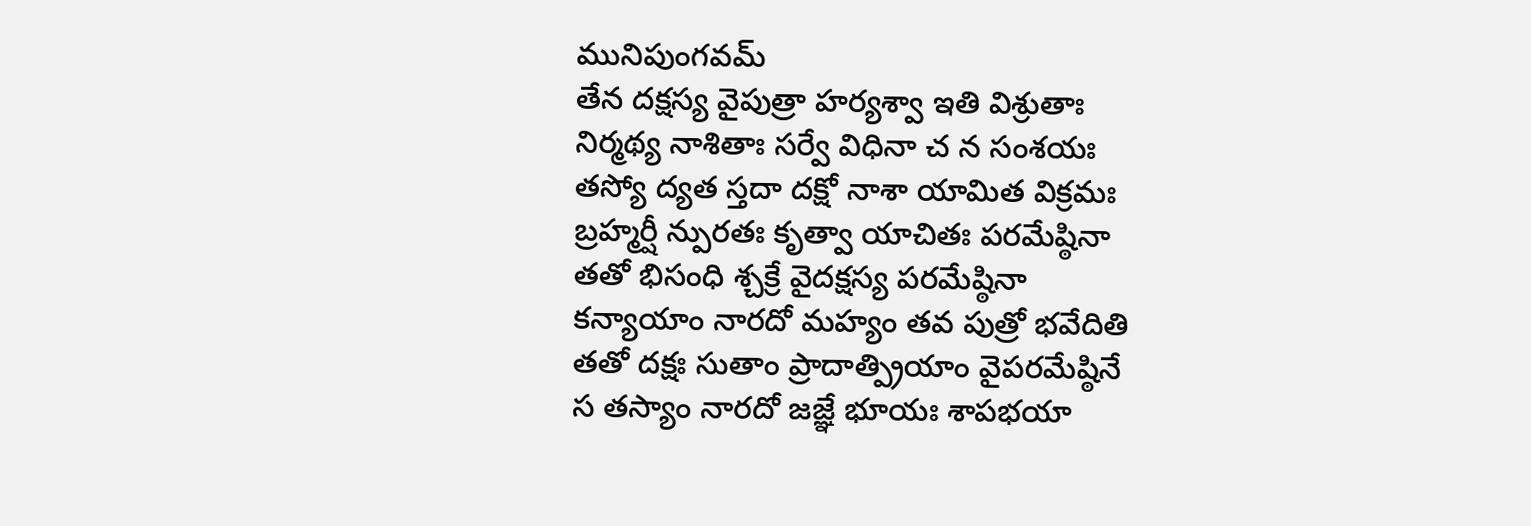మునిపుంగవమ్
తేన దక్షస్య వైపుత్రా హర్యశ్వా ఇతి విశ్రుతాః
నిర్మథ్య నాశితాః సర్వే విధినా చ న సంశయః
తస్యో ద్యత స్తదా దక్షో నాశా యామిత విక్రమః
బ్రహ్మర్షీ న్పురతః కృత్వా యాచితః పరమేష్ఠినా
తతో భిసంధి శ్చక్రే వైదక్షస్య పరమేష్ఠినా
కన్యాయాం నారదో మహ్యం తవ పుత్రో భవేదితి
తతో దక్షః సుతాం ప్రాదాత్ప్రియాం వైపరమేష్ఠినే
స తస్యాం నారదో జజ్ఞే భూయః శాపభయా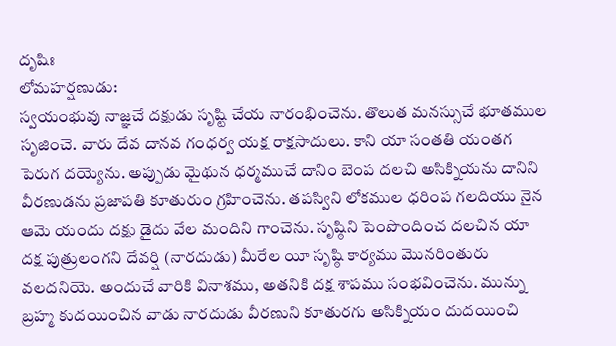దృషిః
లోమహర్షణుడు:
స్వయంభువు నాజ్ఞచే దక్షుడు సృష్టి చేయ నారంభించెను. తొలుత మనస్సుచే భూతముల సృజించె. వారు దేవ దానవ గంధర్వ యక్ష రాక్షసాదులు. కాని యా సంతతి యంతగ పెరుగ దయ్యెను. అప్పుడు మైథున ధర్మముచే దానిం బెంప దలచి అసిక్నియను దానిని వీరణుడను ప్రజాపతి కూతురుం గ్రహించెను. తపస్విని లోకముల ధరింప గలదియు నైన ఆమె యందు దక్షు డైదు వేల మందిని గాంచెను. సృష్ఠిని పెంపొందించ దలచిన యా దక్ష పుత్రులంగని దేవర్షి (నారదుడు) మీరేల యీ సృష్ఠి కార్యము మొనరింతురు వలదనియె. అందుచే వారికి వినాశము, అతనికి దక్ష శాపము సంభవించెను. మున్ను బ్రహ్మ కుదయించిన వాడు నారదుడు వీరణుని కూతురగు అసిక్నియం దుదయించి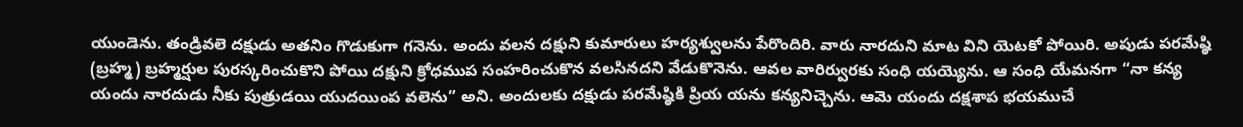యుండెను. తండ్రివలె దక్షుడు అతనిం గొడుకుగా గనెను. అందు వలన దక్షుని కుమారులు హర్యశ్వులను పేరొందిరి. వారు నారదుని మాట విని యెటకో పోయిరి. అపుడు పరమేష్ఠి (బ్రహ్మ) బ్రహ్మర్షుల పురస్కరించుకొని పోయి దక్షుని క్రోధముప సంహరించుకొన వలసినదని వేడుకొనెను. ఆవల వారిర్వురకు సంధి యయ్యెను. ఆ సంధి యేమనగా “నా కన్య యందు నారదుడు నీకు పుత్రుడయి యుదయింప వలెను” అని. అందులకు దక్షుడు పరమేష్ఠికి ప్రియ యను కన్యనిచ్చెను. ఆమె యందు దక్షశాప భయముచే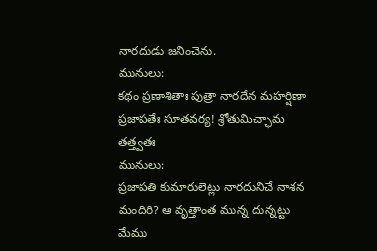నారదుడు జనించెను.
మునులు:
కథం ప్రణాశితాః పుత్రా నారదేన మహర్షిణా
ప్రజాపతేః సూతవర్య! శ్రోతుమిచ్ఛామ తత్త్వతః
మునులు:
ప్రజాపతి కుమారులెట్లు నారదునిచే నాశన మందిరి? ఆ వృత్తాంత మున్న దున్నట్టు మేము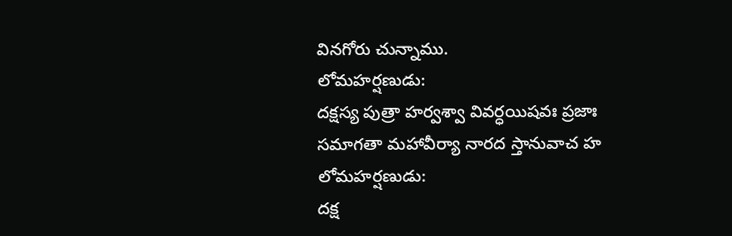వినగోరు చున్నాము.
లోమహర్షణుడు:
దక్షస్య పుత్రా హర్వశ్వా వివర్ధయిషవః ప్రజాః
సమాగతా మహావీర్యా నారద స్తానువాచ హ
లోమహర్షణుడు:
దక్ష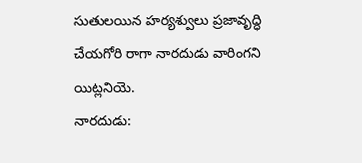సుతులయిన హర్యశ్వులు ప్రజావృద్ధి చేయగోరి రాగా నారదుడు వారింగని యిట్లనియె.
నారదుడు: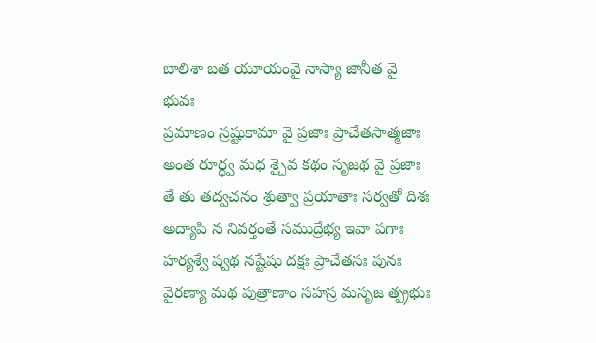బాలిశా బత యూయంవై నాస్యా జానీత వై భువః
ప్రమాణం స్రష్టుకామా వై ప్రజాః ప్రాచేతసాత్మజాః
అంత రూర్ధ్వ మధ శ్చైవ కథం సృజథ వై ప్రజాః
తే తు తద్వచనం శ్రుత్వా ప్రయాతాః సర్వతో దిశః
అద్యాపి న నివర్తంతే సముద్రేభ్య ఇవా పగాః
హర్యశ్వే ష్వథ నష్టేషు దక్షః ప్రాచేతసః పునః
వైరణ్యా మథ పుత్రాణాం సహస్ర మసృజ త్ప్రభుః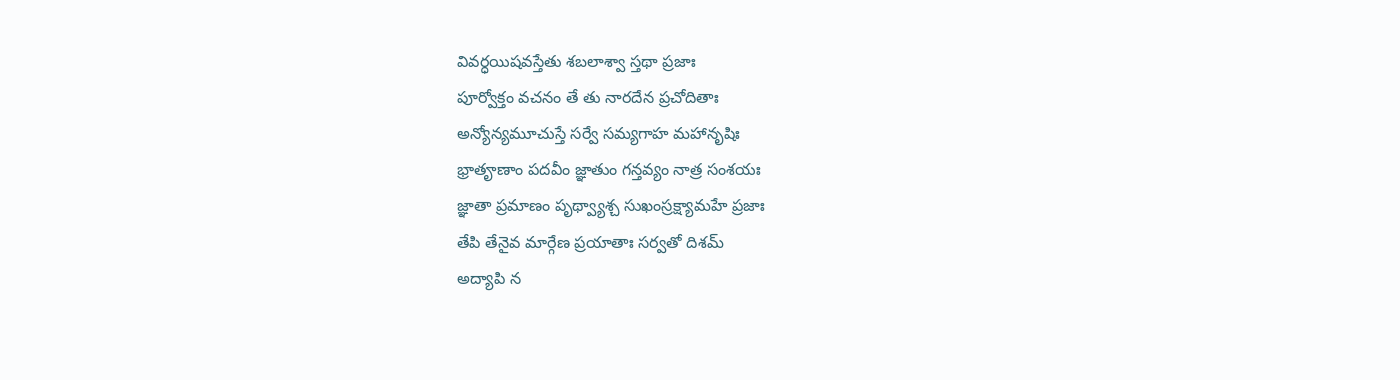వివర్ధయిషవస్తేతు శబలాశ్వా స్తథా ప్రజాః
పూర్వోక్తం వచనం తే తు నారదేన ప్రచోదితాః
అన్యోన్యమూచుస్తే సర్వే సమ్యగాహ మహానృషిః
భ్రాతౄణాం పదవీం జ్ఞాతుం గన్తవ్యం నాత్ర సంశయః
జ్ఞాతా ప్రమాణం పృథ్వ్యాశ్చ సుఖంస్రక్ష్యామహే ప్రజాః
తేపి తేనైవ మార్గేణ ప్రయాతాః సర్వతో దిశమ్
అద్యాపి న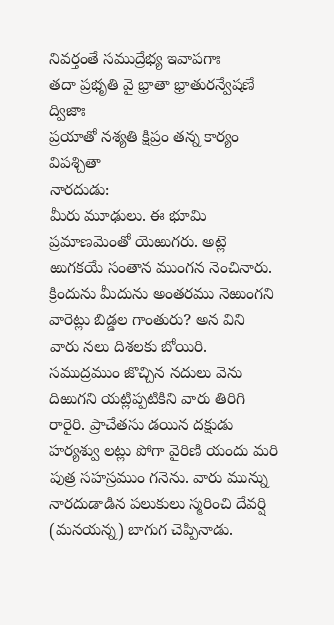నివర్తంతే సముద్రేభ్య ఇవాపగాః
తదా ప్రభృతి వై భ్రాతా భ్రాతురన్వేషణే ద్విజాః
ప్రయాతో నశ్యతి క్షిప్రం తన్న కార్యం విపశ్చితా
నారదుడు:
మీరు మూఢులు. ఈ భూమి ప్రమాణమెంతో యెఱుగరు. అట్లె ఱుగకయే సంతాన ముంగన నెంచినారు. క్రిందును మీదును అంతరము నెఱుంగని వారెట్లు బిడ్డల గాంతురు? అన విని వారు నలు దిశలకు బోయిరి. సముద్రముం జొచ్చిన నదులు వెను దిఱుగని యట్లిప్పటికిని వారు తిరిగి రారైరి. ప్రాచేతసు డయిన దక్షుడు హర్యశ్వు లట్లు పోగా వైరిణి యందు మరి పుత్ర సహస్రముం గనెను. వారు మున్ను నారదుడాడిన పలుకులు స్మరించి దేవర్షి (మనయన్న) బాగుగ చెప్పినాడు.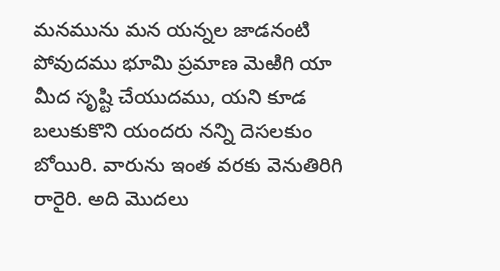మనమును మన యన్నల జాడనంటి పోవుదము భూమి ప్రమాణ మెఱిగి యా మీద సృష్టి చేయుదము, యని కూడ బలుకుకొని యందరు నన్ని దెసలకుం బోయిరి. వారును ఇంత వరకు వెనుతిరిగి రారైరి. అది మొదలు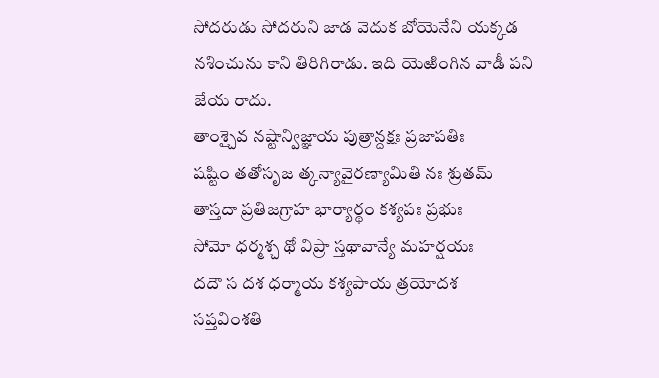సోదరుడు సోదరుని జాడ వెదుక బోయెనేని యక్కడ నశించును కాని తిరిగిరాడు. ఇది యెఱింగిన వాడీ పని జేయ రాదు.
తాంశ్చైవ నష్టాన్విజ్ఞాయ పుత్రాన్దక్షః ప్రజాపతిః
షష్టిం తతోసృజ త్కన్యావైరణ్యామితి నః శ్రుతమ్
తాస్తదా ప్రతిజగ్రాహ భార్యార్థం కశ్యపః ప్రభుః
సోమో ధర్మశ్చ థో విప్రా స్తథావాన్యే మహర్షయః
దదౌ స దశ ధర్మాయ కశ్యపాయ త్రయోదశ
సప్తవింశతి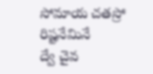సోమాయ చతస్రో రిష్టనేమినే
ద్వే చైవ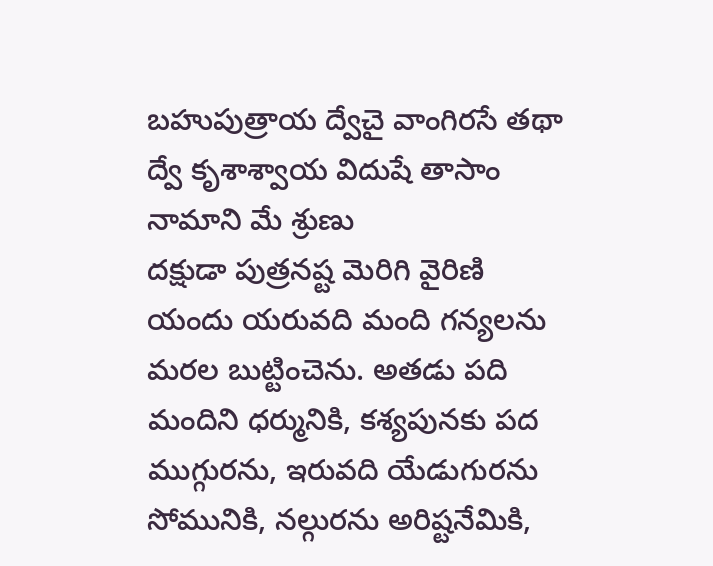బహుపుత్రాయ ద్వేచై వాంగిరసే తథా
ద్వే కృశాశ్వాయ విదుషే తాసాం నామాని మే శ్రుణు
దక్షుడా పుత్రనష్ట మెరిగి వైరిణి యందు యరువది మంది గన్యలను మరల బుట్టించెను. అతడు పది మందిని ధర్మునికి, కశ్యపునకు పద ముగ్గురను, ఇరువది యేడుగురను సోమునికి, నల్గురను అరిష్టనేమికి,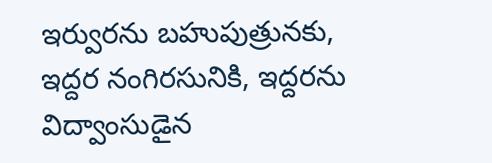ఇర్వురను బహుపుత్రునకు, ఇద్దర నంగిరసునికి, ఇద్దరను విద్వాంసుడైన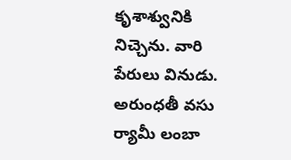కృశాశ్వునికి నిచ్చెను. వారి పేరులు వినుడు.
అరుంధతీ వసు ర్యామీ లంబా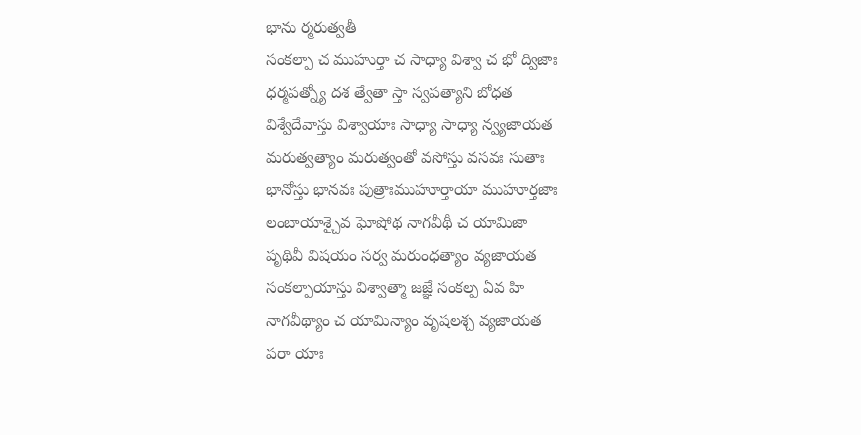భాను ర్మరుత్వతీ
సంకల్పా చ ముహుర్తా చ సాధ్యా విశ్వా చ భో ద్విజాః
ధర్మపత్న్యో దశ త్వేతా స్తా స్వపత్యాని బోధత
విశ్వేదేవాస్తు విశ్వాయాః సాధ్యా సాధ్యా న్వ్యజాయత
మరుత్వత్యాం మరుత్వంతో వసోస్తు వసవః సుతాః
భానోస్తు భానవః పుత్రాఃముహూర్తాయా ముహూర్తజాః
లంబాయాశ్చైవ ఘోషోథ నాగవీథీ చ యామిజా
పృథివీ విషయం సర్వ మరుంధత్యాం వ్యజాయత
సంకల్పాయాస్తు విశ్వాత్మా జజ్ఞే సంకల్ప ఏవ హి
నాగవీథ్యాం చ యామిన్యాం వృషలశ్చ వ్యజాయత
పరా యాః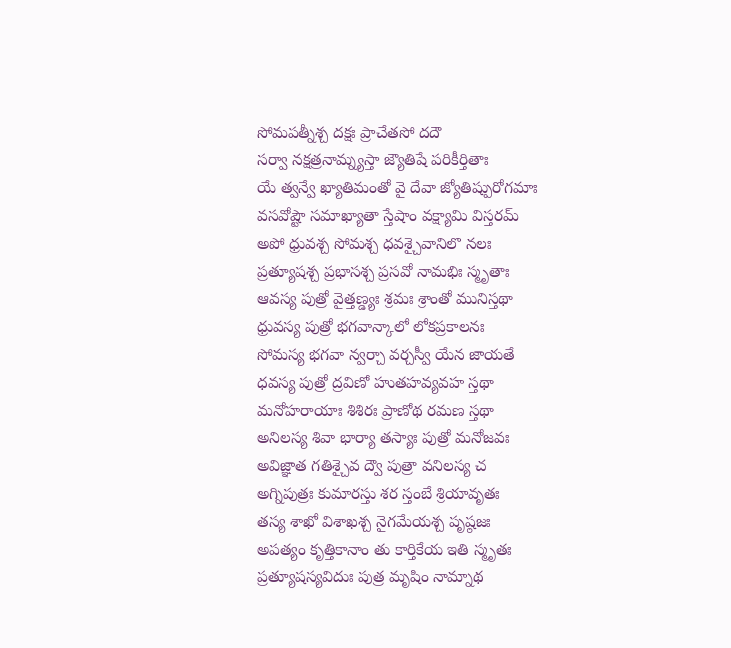సోమపత్నీశ్చ దక్షః ప్రాచేతసో దదౌ
సర్వా నక్షత్రనామ్న్యస్తా జ్యౌతిషే పరికీర్తితాః
యే త్వన్వే ఖ్యాతిమంతో వై దేవా జ్యోతిష్పురోగమాః
వసవోష్టౌ సమాఖ్యాతా స్తేషాం వక్ష్యామి విస్తరమ్
అపో ధ్రువశ్చ సోమశ్చ ధవశ్చైవానిలొ నలః
ప్రత్యూషశ్చ ప్రభాసశ్చ ప్రసవో నామభిః స్మృతాః
ఆవస్య పుత్రో వైత్తణ్డ్యః శ్రమః శ్రాంతో మునిస్తథా
ధ్రువస్య పుత్రో భగవాన్కాలో లోకప్రకాలనః
సోమస్య భగవా న్వర్చా వర్చస్వీ యేన జాయతే
ధవస్య పుత్రో ద్రవిణో హుతహవ్యవహ స్తథా
మనోహరాయాః శిశిరః ప్రాణోథ రమణ స్తథా
అనిలస్య శివా భార్యా తస్యాః పుత్రో మనోజవః
అవిజ్ఞాత గతిశ్చైవ ద్వౌ పుత్రా వనిలస్య చ
అగ్నిపుత్రః కుమారస్తు శర స్తంబే శ్రియావృతః
తస్య శాఖో విశాఖశ్చ నైగమేయశ్చ పృష్ఠజః
అపత్యం కృత్తికానాం తు కార్తికేయ ఇతి స్మృతః
ప్రత్యూషస్యవిదుః పుత్ర మృషిం నామ్నాథ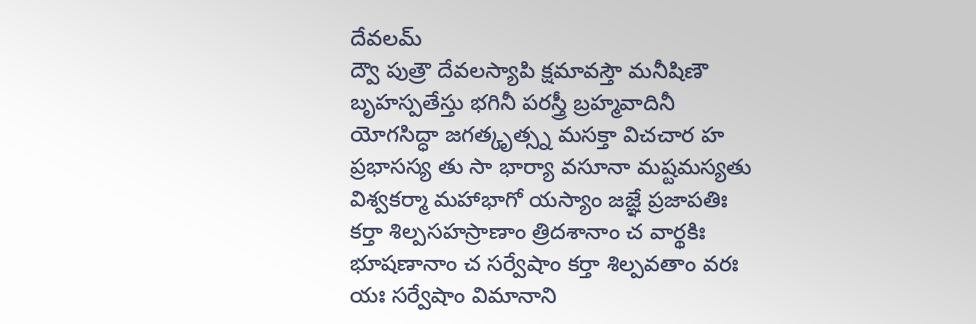దేవలమ్
ద్వౌ పుత్రౌ దేవలస్యాపి క్షమావస్తౌ మనీషిణౌ
బృహస్పతేస్తు భగినీ పరస్త్రీ బ్రహ్మవాదినీ
యోగసిద్ధా జగత్కృత్స్న మసక్తా విచచార హ
ప్రభాసస్య తు సా భార్యా వసూనా మష్టమస్యతు
విశ్వకర్మా మహాభాగో యస్యాం జజ్ఞే ప్రజాపతిః
కర్తా శిల్పసహస్రాణాం త్రిదశానాం చ వార్థకిః
భూషణానాం చ సర్వేషాం కర్తా శిల్పవతాం వరః
యః సర్వేషాం విమానాని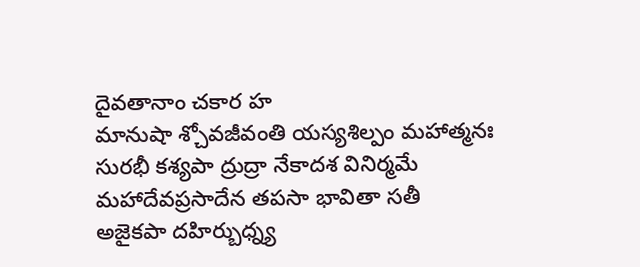దైవతానాం చకార హ
మానుషా శ్చోవజీవంతి యస్యశిల్పం మహాత్మనః
సురభీ కశ్యపా ద్రుద్రా నేకాదశ వినిర్మమే
మహాదేవప్రసాదేన తపసా భావితా సతీ
అజైకపా దహిర్బుధ్న్య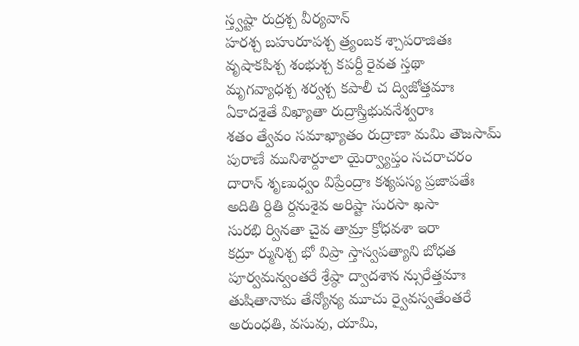స్త్వష్టా రుద్రశ్చ వీర్యవాన్
హరశ్చ బహురూపశ్చ త్ర్యంబక శ్చాపరాజితః
వృషాకపిశ్చ శంభుశ్చ కపర్దీ రైవత స్తథా
మృగవ్యాధశ్చ శర్వశ్చ కపాలీ చ ద్విజోత్తమాః
ఏకాదశైతే విఖ్యాతా రుద్రాస్త్రిభువనేశ్వరాః
శతం త్వేవం సమాఖ్యాతం రుద్రాణా మమి తౌజసామ్
పురాణే మునిశార్దూలా యైర్వ్యాప్తం సచరాచరం
దారాన్ శృణుధ్వం విప్రేంద్రాః కశ్యపస్య ప్రజాపతేః
అదితి ర్దితి ర్దనుశైవ అరిష్టా సురసా ఖసా
సురభి ర్వినతా చైవ తామ్రా క్రోధవశా ఇరా
కద్రూ ర్మునిశ్చ భో విప్రా స్తాస్వపత్యాని బోధత
పూర్వమన్వంతరే శ్రేష్ఠా ద్వాదశాన న్సురేత్తమాః
తుషితానామ తేన్యోన్య మూచు ర్వైవస్వతేంతరే
అరుంధతి, వసువు, యామి,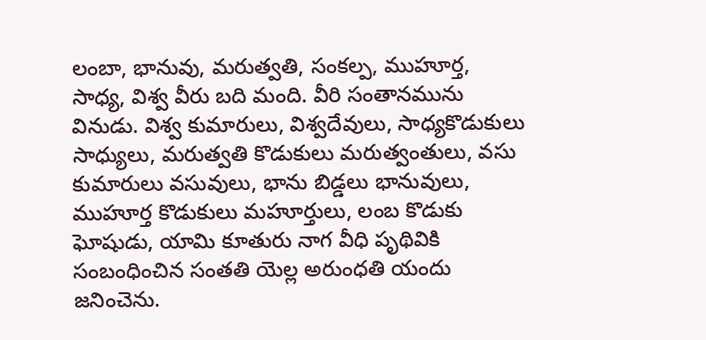లంబా, భానువు, మరుత్వతి, సంకల్ప, ముహూర్త, సాధ్య, విశ్వ వీరు బది మంది. వీరి సంతానమును వినుడు. విశ్వ కుమారులు, విశ్వదేవులు, సాధ్యకొడుకులు సాధ్యులు, మరుత్వతి కొడుకులు మరుత్వంతులు, వసు కుమారులు వసువులు, భాను బిడ్డలు భానువులు, ముహూర్త కొడుకులు మహూర్తులు, లంబ కొడుకు ఘోషుడు, యామి కూతురు నాగ వీధి పృథివికి సంబంధించిన సంతతి యెల్ల అరుంధతి యందు జనించెను.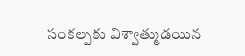సంకల్పకు విశ్వాత్ముడయిన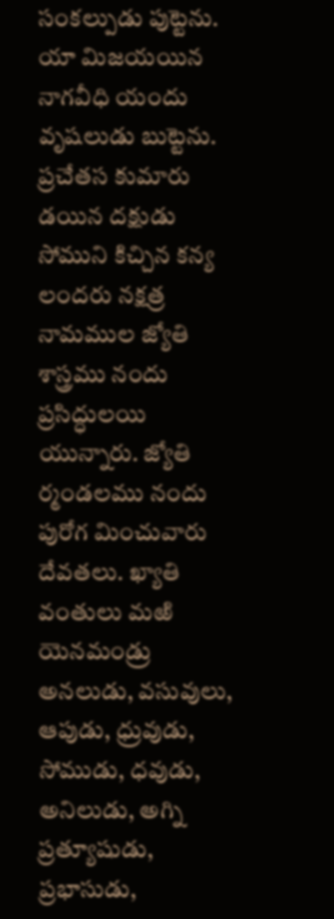సంకల్పుడు పుట్టెను. యా మిజయయిన నాగవీధి యందు వృషలుడు బుట్టెను. ప్రచేతస కుమారు డయిన దక్షుడు సోముని కిచ్చిన కన్య లందరు నక్షత్ర నామముల జ్యోతి శాస్త్రము నందు ప్రసిద్ధులయి యున్నారు. జ్యోతి ర్మండలము నందు పురోగ మించువారు దేవతలు. ఖ్యాతి వంతులు మఱి యెనమండ్రు అనలుడు, వసువులు, ఆపుడు, ధ్రువుడు, సోముడు, ధవుడు, అనిలుడు, అగ్ని ప్రత్యూషుడు, ప్రభాసుడు,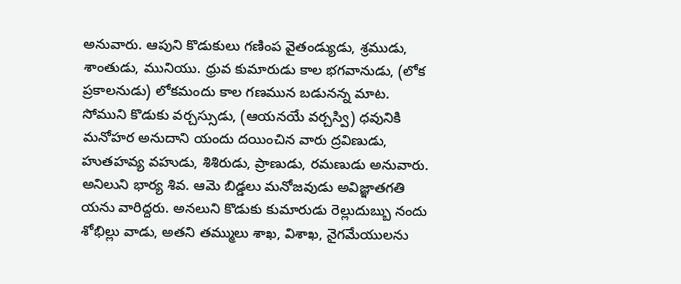అనువారు. ఆపుని కొడుకులు గణింప వైతండ్యుడు, శ్రముడు, శాంతుడు, మునియు. ధ్రువ కుమారుడు కాల భగవానుడు, (లోక ప్రకాలనుడు) లోకమందు కాల గణమున బడునన్న మాట. సోముని కొడుకు వర్చస్సుడు, (ఆయనయే వర్చస్వి) ధవునికి మనోహర అనుదాని యందు దయించిన వారు ద్రవిణుడు, హుతహవ్య వహుడు, శిశిరుడు, ప్రాణుడు, రమణుడు అనువారు. అనిలుని భార్య శివ. ఆమె బిడ్డలు మనోజవుడు అవిజ్ఞాతగతి యను వారిద్దరు. అనలుని కొడుకు కుమారుడు రెల్లుదుబ్బు నందు శోభిల్లు వాడు, అతని తమ్ములు శాఖ, విశాఖ, నైగమేయులను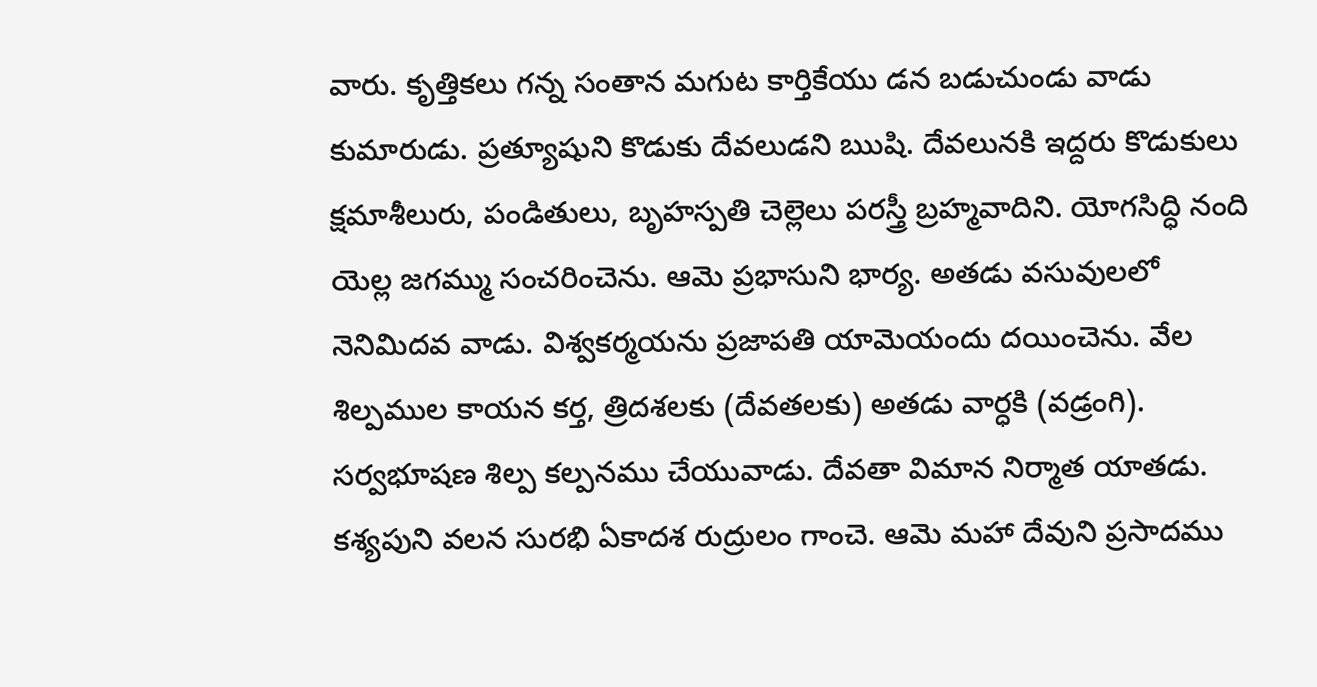వారు. కృత్తికలు గన్న సంతాన మగుట కార్తికేయు డన బడుచుండు వాడు కుమారుడు. ప్రత్యూషుని కొడుకు దేవలుడని ఋషి. దేవలునకి ఇద్దరు కొడుకులు క్షమాశీలురు, పండితులు, బృహస్పతి చెల్లెలు పరస్త్రీ బ్రహ్మవాదిని. యోగసిద్ధి నంది యెల్ల జగమ్ము సంచరించెను. ఆమె ప్రభాసుని భార్య. అతడు వసువులలో నెనిమిదవ వాడు. విశ్వకర్మయను ప్రజాపతి యామెయందు దయించెను. వేల శిల్పముల కాయన కర్త, త్రిదశలకు (దేవతలకు) అతడు వార్ధకి (వడ్రంగి). సర్వభూషణ శిల్ప కల్పనము చేయువాడు. దేవతా విమాన నిర్మాత యాతడు. కశ్యపుని వలన సురభి ఏకాదశ రుద్రులం గాంచె. ఆమె మహా దేవుని ప్రసాదము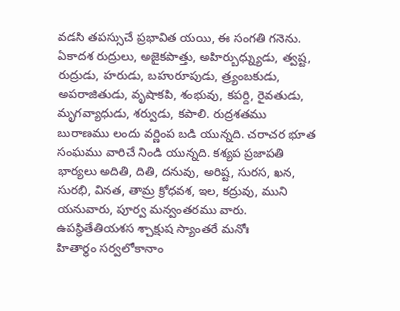వడసి తపస్సుచే ప్రభావిత యయి, ఈ సంగతి గనెను. ఏకాదశ రుద్రులు, అజైకపాత్తు, అహిర్బుధ్న్యుడు, త్వష్ట, రుద్రుడు, హరుడు, బహురూపుడు, త్ర్యంబకుడు, అపరాజితుడు, వృషాకపి, శంభువు, కపర్ది, రైవతుడు, మృగవ్యాధుడు, శర్వుడు, కపాలి. రుద్రశతము బురాణము లందు వర్ణింప బడి యున్నది. చరాచర భూత సంఘము వారిచే నిండి యున్నది. కశ్యప ప్రజాపతి భార్యలు అదితి, దితి, దనువు, అరిష్ట, సురస, ఖన, సురభి, వినత, తామ్ర క్రోధవశ, ఇల, కద్రువు, ముని యనువారు, పూర్వ మన్వంతరము వారు.
ఉపస్థితేతియశస శ్చాక్షుష స్యాంతరే మనోః
హితార్థం సర్వలోకానాం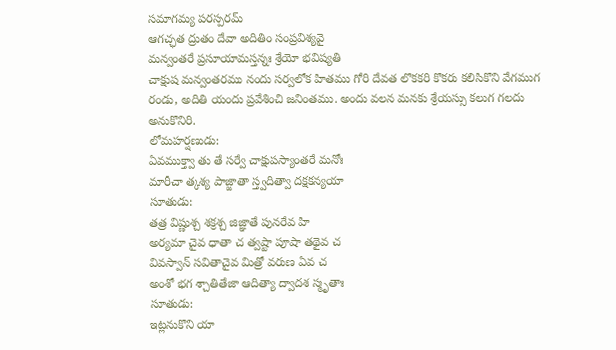సమాగమ్య పరస్పరమ్
ఆగచ్ఛత ద్రుతం దేవా అదితిం సంప్రవిశ్యవై
మన్వంతరే ప్రసూయామస్తన్నః శ్రేయో భవిష్యతి
చాక్షుష మన్వంతరము నందు సర్వలోక హితము గోరి దేవత లొకకరి కొకరు కలిసికొని వేగముగ రండు, అదితి యందు ప్రవేశించి జనింతము. అందు వలన మనకు శ్రేయస్సు కలుగ గలదు అనుకొనిరి.
లోమహర్షణుడు:
ఏవముక్త్వా తు తే సర్వే చాక్షుపస్యాంతరే మనోః
మారీచా త్కశ్య పాజ్జాతా స్త్వదిత్వా దక్షకన్యయా
సూతుడు:
తత్ర విష్ణుశ్చ శక్రశ్చ జిజ్ఞాతే పునరేవ హి
అర్యమా చైవ ధాతా చ త్వష్టా పూషా తథైవ చ
వివస్వాన్ సవితాచైవ మిత్రో వరుణ ఏవ చ
అంశో భగ శ్చాతితేజా ఆదిత్యా ద్వాదశ స్మృతాః
సూతుడు:
ఇట్లనుకొని యా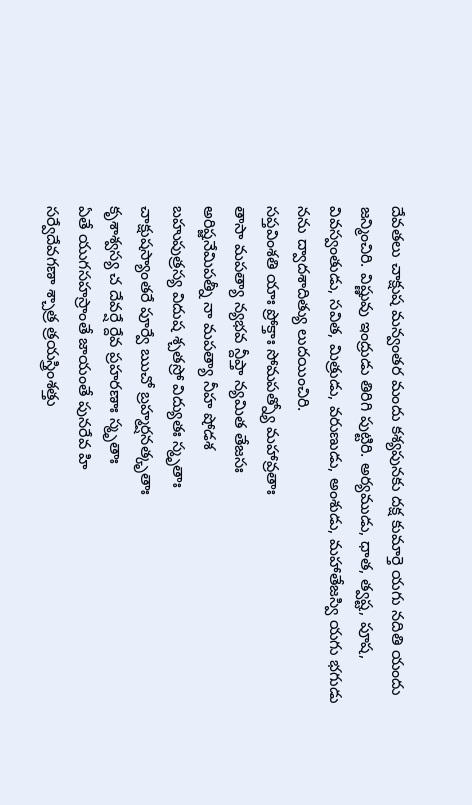దేవతలు చాక్షుష మన్వంతర మందు కశ్యపునకు దక్ష కుమార్తె యగు నదితి యందు జన్మించిరి. విష్ణువు ఇంద్రుడు తిరిగి పుట్టిరి. అర్యముడు, ధాత, త్వష్ట, పూష, వివస్వంతుడు, సవిత, మిత్రుడు, వరుణుడు, అంశుడు, మహాతేజస్వి యగు భగుడు నను ద్వాదశాదిత్యు లుదయించిరి.
సప్తవింశతి యాః ప్రోక్తాః సోమపత్న్యో మహావ్రతాః
తాసా మపత్యా న్యభవ న్దీప్తా న్యమిత తేజసః
అరిష్జనేమిపత్నీ నా మపత్యా నీహ షోడశ
బహుపుత్రస్య విదుష శ్చతస్రో విద్యుతః స్మృతాః
చాక్షుషస్యాంతరే పూర్వే ఋచో బ్రహ్మర్షనత్కృతాః
కృశాశ్వస్య చ దేవర్షే ర్దేవ ప్రహరణాః స్మృతాః
ఏతే యుగసహస్రాంతే జాయంతే పునరేవ హి
సర్వేదేవగణా శ్చాత్ర త్రయస్త్రింశత్తు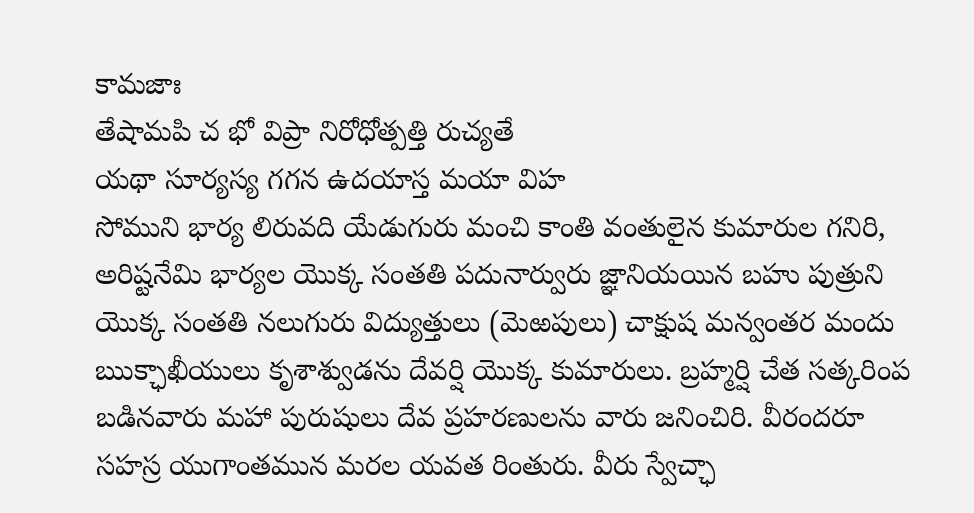కామజాః
తేషామపి చ భో విప్రా నిరోధోత్పత్తి రుచ్యతే
యథా సూర్యస్య గగన ఉదయాస్త మయా విహ
సోముని భార్య లిరువది యేడుగురు మంచి కాంతి వంతులైన కుమారుల గనిరి, అరిష్టనేమి భార్యల యొక్క సంతతి పదునార్వురు జ్ఞానియయిన బహు పుత్రుని యొక్క సంతతి నలుగురు విద్యుత్తులు (మెఱపులు) చాక్షుష మన్వంతర మందు ఋక్ఛాఖీయులు కృశాశ్వుడను దేవర్షి యొక్క కుమారులు. బ్రహ్మర్షి చేత సత్కరింప బడినవారు మహా పురుషులు దేవ ప్రహరణులను వారు జనించిరి. వీరందరూ సహస్ర యుగాంతమున మరల యవత రింతురు. వీరు స్వేచ్ఛా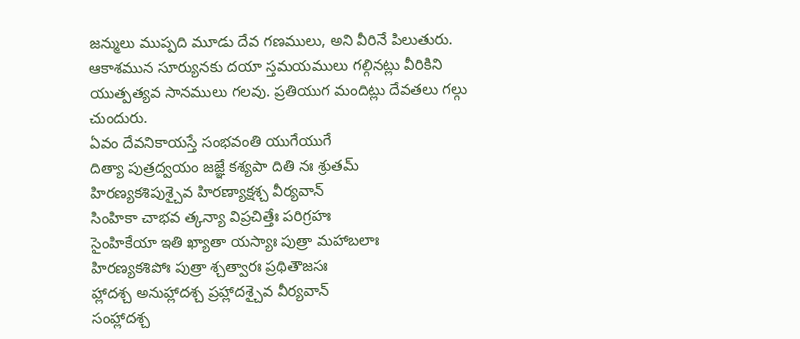జన్ములు ముప్పది మూడు దేవ గణములు, అని వీరినే పిలుతురు. ఆకాశమున సూర్యునకు దయా స్తమయములు గల్గినట్లు వీరికిని యుత్పత్యవ సానములు గలవు. ప్రతియుగ మందిట్లు దేవతలు గల్గు చుందురు.
ఏవం దేవనికాయస్తే సంభవంతి యుగేయుగే
దిత్యా పుత్రద్వయం జజ్ఞే కశ్యపా దితి నః శ్రుతమ్
హిరణ్యకశిపుశ్చైవ హిరణ్యాక్షశ్చ వీర్యవాన్
సింహికా చాభవ త్కన్యా విప్రచిత్తేః పరిగ్రహః
సైంహికేయా ఇతి ఖ్యాతా యస్యాః పుత్రా మహాబలాః
హిరణ్యకశిపోః పుత్రా శ్చత్వారః ప్రథితౌజసః
హ్లాదశ్చ అనుహ్లాదశ్చ ప్రహ్లాదశ్చైవ వీర్యవాన్
సంహ్లాదశ్చ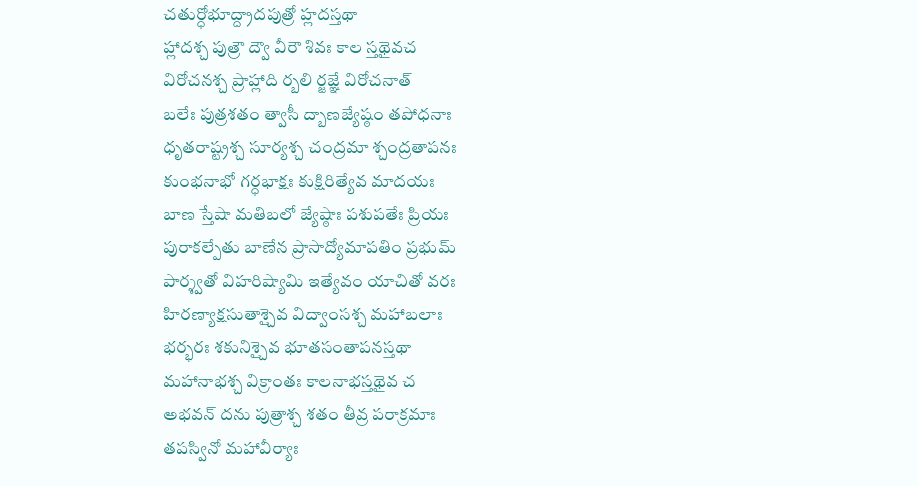చతుర్ధోభూద్ద్రాదపుత్రో హ్లదస్తథా
హ్లాదశ్చ పుత్రౌ ద్వౌ వీరౌ శివః కాల స్తథైవచ
విరోచనశ్చ ప్రాహ్లాది ర్బలి ర్జజ్ఞే విరోచనాత్
బలేః పుత్రశతం త్వాసీ ద్బాణజ్యేష్ఠం తపోధనాః
ధృతరాష్ట్రశ్చ సూర్యశ్చ చంద్రమా శ్చంద్రతాపనః
కుంభనాభో గర్ధభాక్షః కుక్షిరిత్యేవ మాదయః
బాణ స్తేషా మతిబలో జ్యేష్ఠాః పశుపతేః ప్రియః
పురాకల్పేతు బాణేన ప్రాసాద్యోమాపతిం ప్రభుమ్
పార్శ్వతో విహరిష్యామి ఇత్యేవం యాచితో వరః
హిరణ్యాక్షసుతాశ్చైవ విద్వాంసశ్చ మహాబలాః
భర్భరః శకునిశ్చైవ భూతసంతాపనస్తథా
మహానాభశ్చ విక్రాంతః కాలనాభస్తథైవ చ
అభవన్ దను పుత్రాశ్చ శతం తీవ్ర పరాక్రమాః
తపస్వినో మహావీర్యాః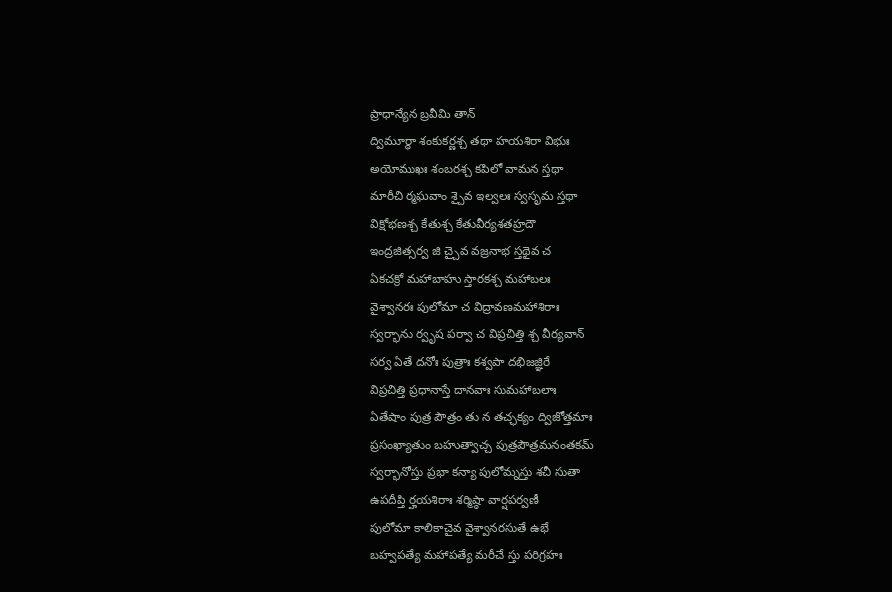ప్రాధాన్యేన బ్రవీమి తాన్
ద్విమూర్ధా శంకుకర్ణశ్చ తథా హయశిరా విభుః
అయోముఖః శంబరశ్చ కపిలో వామన స్తథా
మారీచి ర్మఘవాం శ్చైవ ఇల్వలః స్వసృమ స్తథా
విక్షోభణశ్చ కేతుశ్చ కేతువీర్యశతహ్రదౌ
ఇంద్రజిత్సర్వ జి చ్చైవ వజ్రనాభ స్తథైవ చ
ఏకచక్రో మహాబాహు స్తారకశ్చ మహాబలః
వైశ్వానరః పులోమా చ విద్రావణమహాశిరాః
స్వర్భాను ర్వృష పర్వా చ విప్రచిత్తి శ్చ వీర్యవాన్
సర్వ ఏతే దనోః పుత్రాః కశ్వపా దభిజజ్ఞిరే
విప్రచిత్తి ప్రధానాస్తే దానవాః సుమహాబలాః
ఏతేషాం పుత్ర పౌత్రం తు న తచ్ఛక్యం ద్విజోత్తమాః
ప్రసంఖ్యాతుం బహుత్వాచ్చ పుత్రపౌత్రమనంతకమ్
స్వర్భానోస్తు ప్రభా కన్యా పులోమ్నస్తు శచీ సుతా
ఉపదీప్తి ర్హయశిరాః శర్మిష్ఠా వార్షపర్వణీ
పులోమా కాలికాచైవ వైశ్వానరసుతే ఉభే
బహ్వపత్యే మహాపత్యే మరీచే స్తు పరిగ్రహః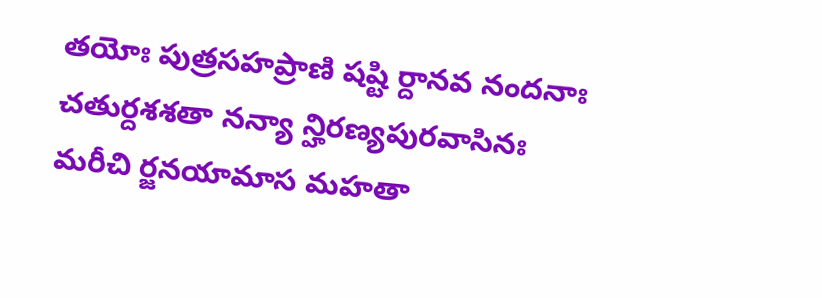తయోః పుత్రసహప్రాణి షష్టి ర్దానవ నందనాః
చతుర్దశశతా నన్యా న్హిరణ్యపురవాసినః
మరీచి ర్జనయామాస మహతా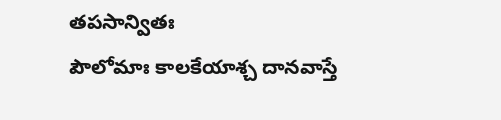తపసాన్వితః
పౌలోమాః కాలకేయాశ్చ దానవాస్తే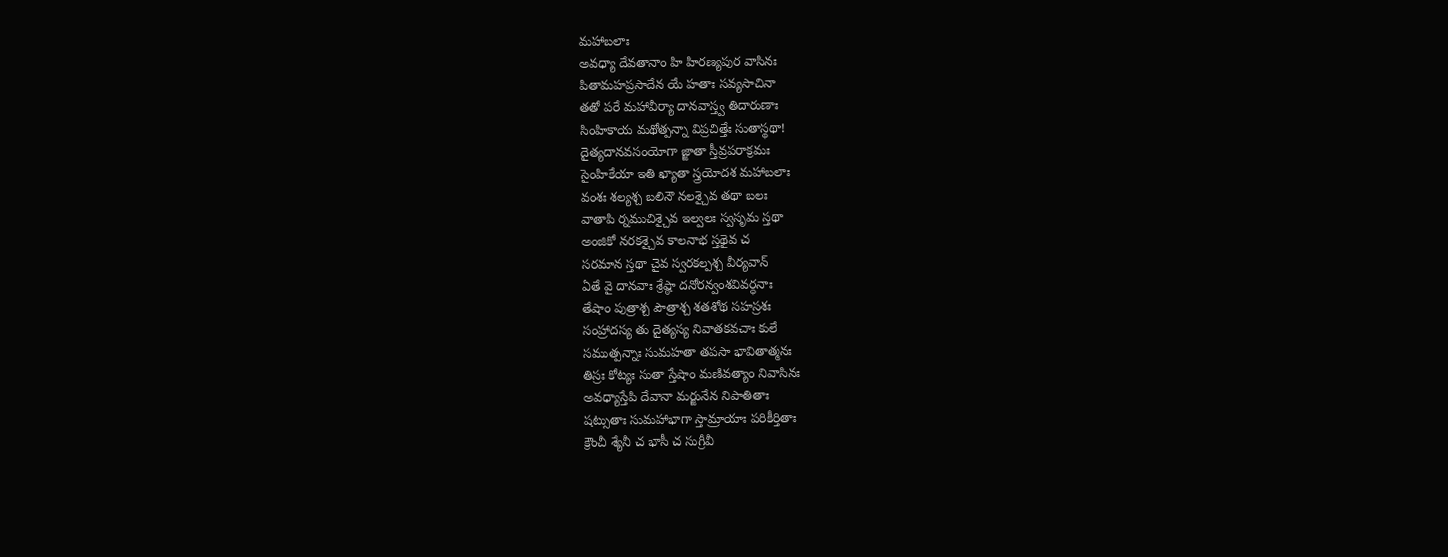మహాబలాః
అవధ్యా దేవతానాం హి హిరణ్యపుర వాసినః
పితామహప్రసాదేన యే హతాః సవ్యసాచినా
తతో పరే మహావీర్యా దానవాస్త్వ తిదారుణాః
సింహికాయ మథోత్పన్నా విప్రచిత్తేః సుతాస్థథా!
దైత్యదానవసంయోగా జ్జాతా స్తీవ్రపరాక్రమః
సైంహికేయా ఇతి ఖ్యాతా స్త్రయోదశ మహాబలాః
వంశః శల్యశ్చ బలినౌ నలశ్చైవ తథా బలః
వాతాపి ర్నముచిశ్చైవ ఇల్వలః స్వసృమ స్తథా
అంజికో నరకశ్చైవ కాలనాభ స్తథైవ చ
సరమాన స్తథా చైవ స్వరకల్పశ్చ వీర్యవాన్
ఏతే వై దానవాః శ్రేష్ఠా దనోరన్వంశవివర్ధనాః
తేషాం పుత్రాశ్చ పౌత్రాశ్చ శతశోథ సహస్రశః
సంహ్రాదస్య తు దైత్యస్య నివాతకవచాః కులే
సముత్పన్నాః సుమహతా తపసా భావితాత్మనః
తిస్రః కోట్యః సుతా స్తేషాం మణివత్యాం నివాసినః
అవధ్యాస్తేపి దేవానా మర్జునేన నిపాతితాః
షట్సుతాః సుమహాభాగా స్తామ్రాయాః పరికీర్తితాః
క్రౌంచీ శ్యేనీ చ భాసీ చ సుగ్రీవీ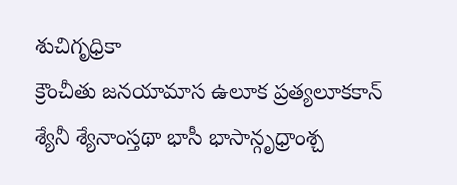శుచిగృధ్రికా
క్రౌంచీతు జనయామాస ఉలూక ప్రత్యలూకకాన్
శ్యేనీ శ్యేనాంస్తథా భాసీ భాసాన్గృధ్రాంశ్చ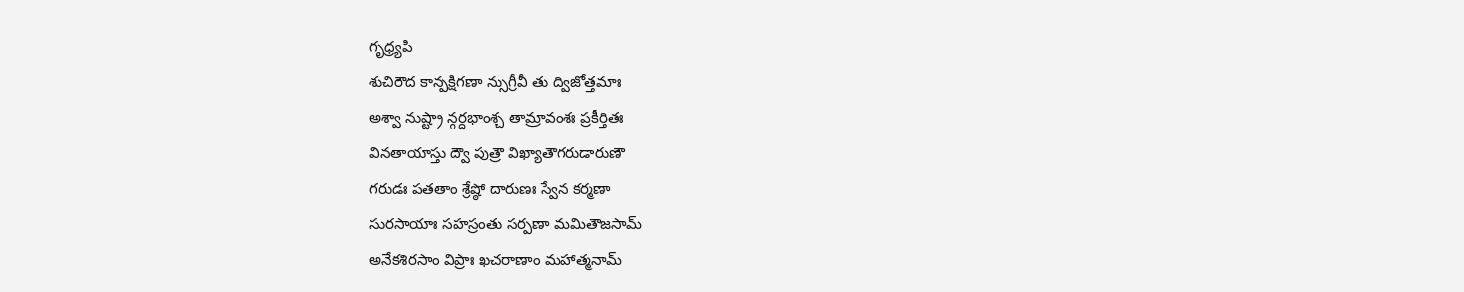గృధ్ర్యపి
శుచిరౌద కాన్పక్షిగణా న్సుగ్రీవీ తు ద్విజోత్తమాః
అశ్వా నుష్ట్రా న్గర్దభాంశ్చ తామ్రావంశః ప్రకీర్తితః
వినతాయాస్తు ద్వౌ పుత్రౌ విఖ్యాతౌగరుడారుణౌ
గరుడః పతతాం శ్రేష్ఠో దారుణః స్వేన కర్మణా
సురసాయాః సహస్రంతు సర్పణా మమితౌజసామ్
అనేకశిరసాం విప్రాః ఖచరాణాం మహాత్మనామ్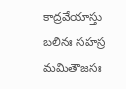కాద్రవేయాస్తు బలినః సహస్ర మమితౌజసః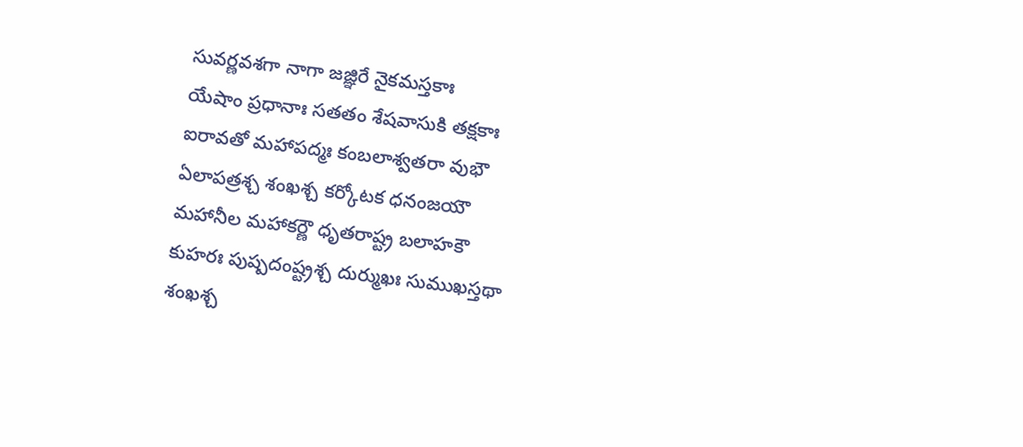సువర్ణవశగా నాగా జజ్ఞిరే నైకమస్తకాః
యేషాం ప్రధానాః సతతం శేషవాసుకి తక్షకాః
ఐరావతో మహాపద్మః కంబలాశ్వతరా వుభౌ
ఏలాపత్రశ్చ శంఖశ్చ కర్కోటక ధనంజయౌ
మహానీల మహాకర్ణౌ ధృతరాష్ట్ర బలాహకౌ
కుహరః పుష్పదంష్ట్రశ్చ దుర్ముఖః సుముఖస్తథా
శంఖశ్చ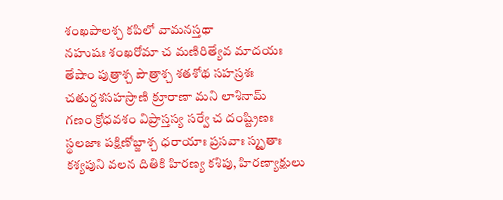శంఖపాలశ్చ కపిలో వామనస్తథా
నహుషః శంఖరోమా చ మణిరిత్యేవ మాదయః
తేషాం పుత్రాశ్చ పౌత్రాశ్చ శతశోథ సహస్రశః
చతుర్దశసహస్రాణి క్రూరాణా మని లాశినామ్
గణం క్రోధవశం విప్రాస్తస్య సర్వే చ దంష్ట్రిణః
స్థలజాః పక్షిణోబ్జాశ్చ ధరాయాః ప్రసవాః స్మృతాః
కశ్యపుని వలన దితికి హిరణ్య కశిపు, హిరణ్యాక్షులు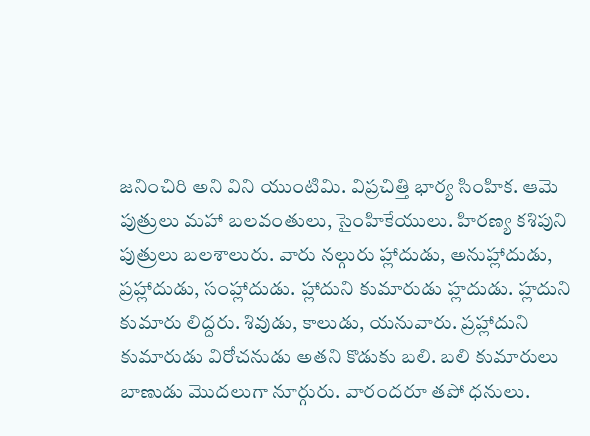జనించిరి అని విని యుంటిమి. విప్రచిత్తి భార్య సింహిక. ఆమె పుత్రులు మహా బలవంతులు, సైంహికేయులు. హిరణ్య కశిపుని పుత్రులు బలశాలురు. వారు నల్గురు హ్లాదుడు, అనుహ్లాదుడు, ప్రహ్లాదుడు, సంహ్లాదుడు. హ్లాదుని కుమారుడు హ్లదుడు. హ్లదుని కుమారు లిద్దరు. శివుడు, కాలుడు, యనువారు. ప్రహ్లాదుని కుమారుడు విరోచనుడు అతని కొడుకు బలి. బలి కుమారులు బాణుడు మొదలుగా నూర్గురు. వారందరూ తపో ధనులు.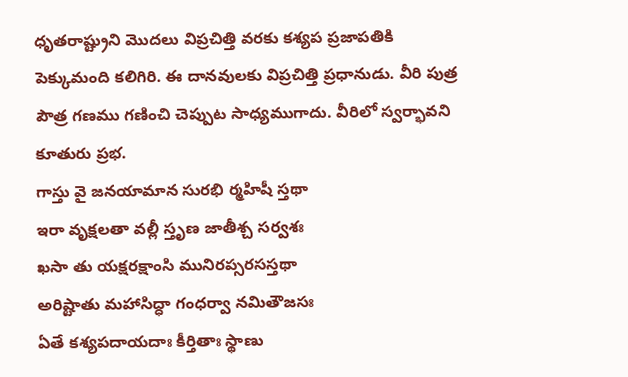ధృతరాష్ట్రుని మొదలు విప్రచిత్తి వరకు కశ్యప ప్రజాపతికి పెక్కుమంది కలిగిరి. ఈ దానవులకు విప్రచిత్తి ప్రధానుడు. వీరి పుత్ర పౌత్ర గణము గణించి చెప్పుట సాధ్యముగాదు. వీరిలో స్వర్భావని కూతురు ప్రభ.
గాస్తు వై జనయామాన సురభి ర్మహిషీ స్తథా
ఇరా వృక్షలతా వల్లీ స్తృణ జాతీశ్చ సర్వశః
ఖసా తు యక్షరక్షాంసి మునిరప్సరసస్తథా
అరిష్టాతు మహాసిద్ధా గంధర్వా నమితౌజసః
ఏతే కశ్యపదాయదాః కీర్తితాః స్థాణు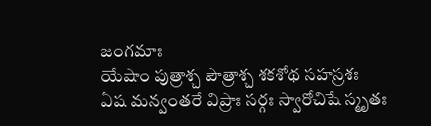జంగమాః
యేషాం పుత్రాశ్చ పౌత్రాశ్చ శకశోథ సహస్రశః
ఏష మన్వంతరే విప్రాః సర్గః స్వారోచిషే స్మృతః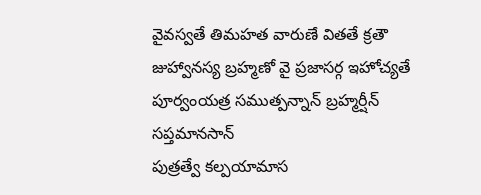వైవస్వతే తిమహత వారుణే వితతే క్రతౌ
జుహ్వానస్య బ్రహ్మణో వై ప్రజాసర్గ ఇహోచ్యతే
పూర్వంయత్ర సముత్పన్నాన్ బ్రహ్మర్షీన్ సప్తమానసాన్
పుత్రత్వే కల్పయామాస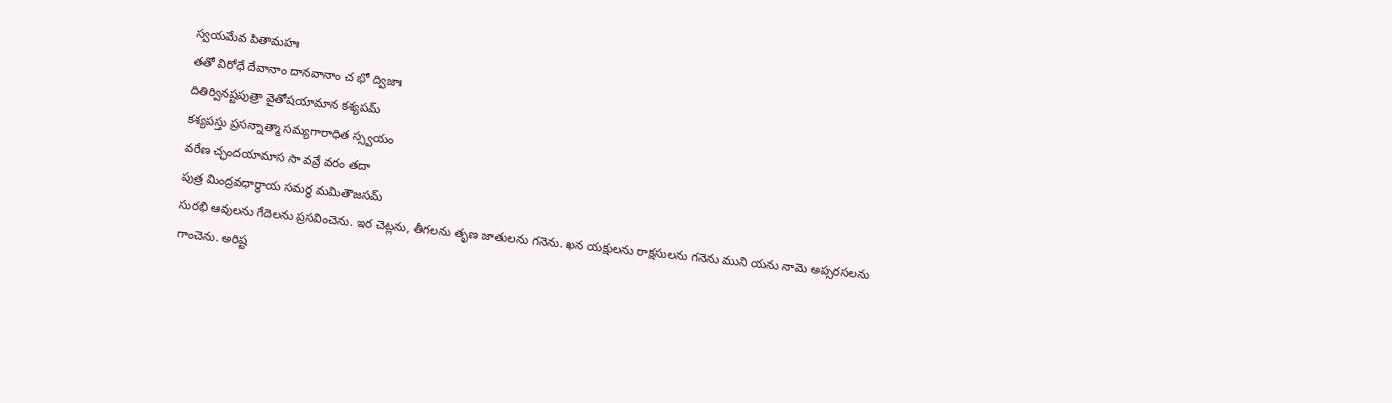స్వయమేవ పితామహః
తతో విరోధే దేవానాం దానవానాం చ భో ద్విజాః
దితిర్వినష్టపుత్రా వైతోషయామాన కశ్యపమ్
కశ్యపస్తు ప్రసన్నాత్మా సమ్యగారాధిత స్స్వయం
వరేణ చ్ఛందయామాస సా వవ్రే వరం తదా
పుత్ర మింద్రవధార్థాయ సమర్ధ మమితౌజసమ్
సురభి ఆవులను గేదెలను ప్రసవించెను. ఇర చెట్లను, తీగలను తృణ జాతులను గనెను. ఖన యక్షులను రాక్షసులను గనెను ముని యను నామె అప్సరసలను గాంచెను. అరిష్ట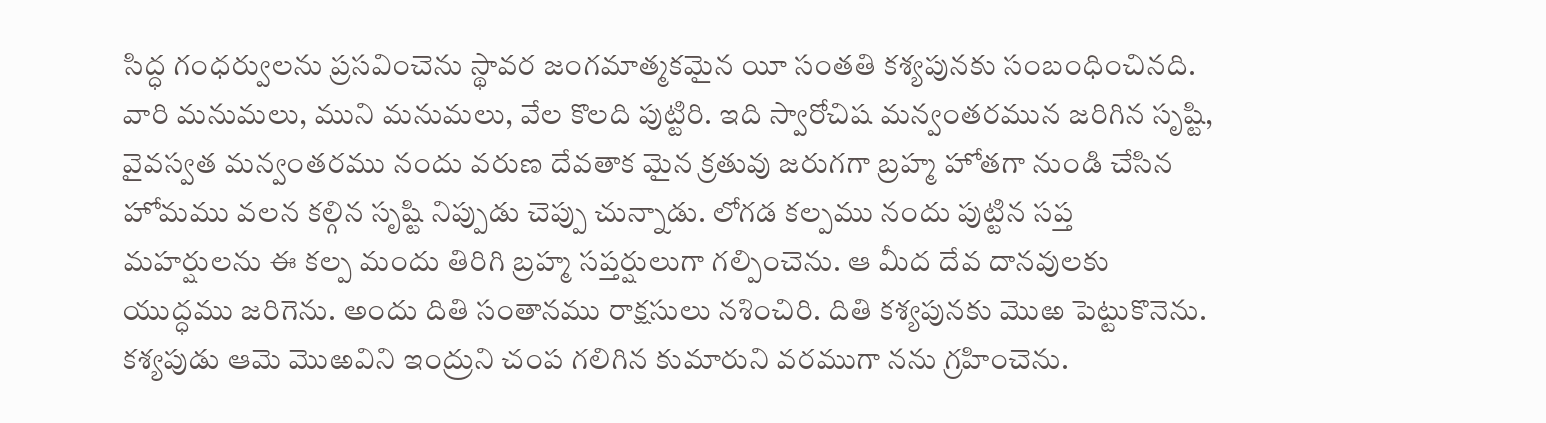సిద్ధ గంధర్వులను ప్రసవించెను స్థావర జంగమాత్మకమైన యీ సంతతి కశ్యపునకు సంబంధించినది. వారి మనుమలు, ముని మనుమలు, వేల కొలది పుట్టిరి. ఇది స్వారోచిష మన్వంతరమున జరిగిన సృష్టి, వైవస్వత మన్వంతరము నందు వరుణ దేవతాక మైన క్రతువు జరుగగా బ్రహ్మ హోతగా నుండి చేసిన హోమము వలన కల్గిన సృష్టి నిప్పుడు చెప్పు చున్నాడు. లోగడ కల్పము నందు పుట్టిన సప్త మహర్షులను ఈ కల్ప మందు తిరిగి బ్రహ్మ సప్తర్షులుగా గల్పించెను. ఆ మీద దేవ దానవులకు యుద్ధము జరిగెను. అందు దితి సంతానము రాక్షసులు నశించిరి. దితి కశ్యపునకు మొఱ పెట్టుకొనెను. కశ్యపుడు ఆమె మొఱవిని ఇంద్రుని చంప గలిగిన కుమారుని వరముగా నను గ్రహించెను.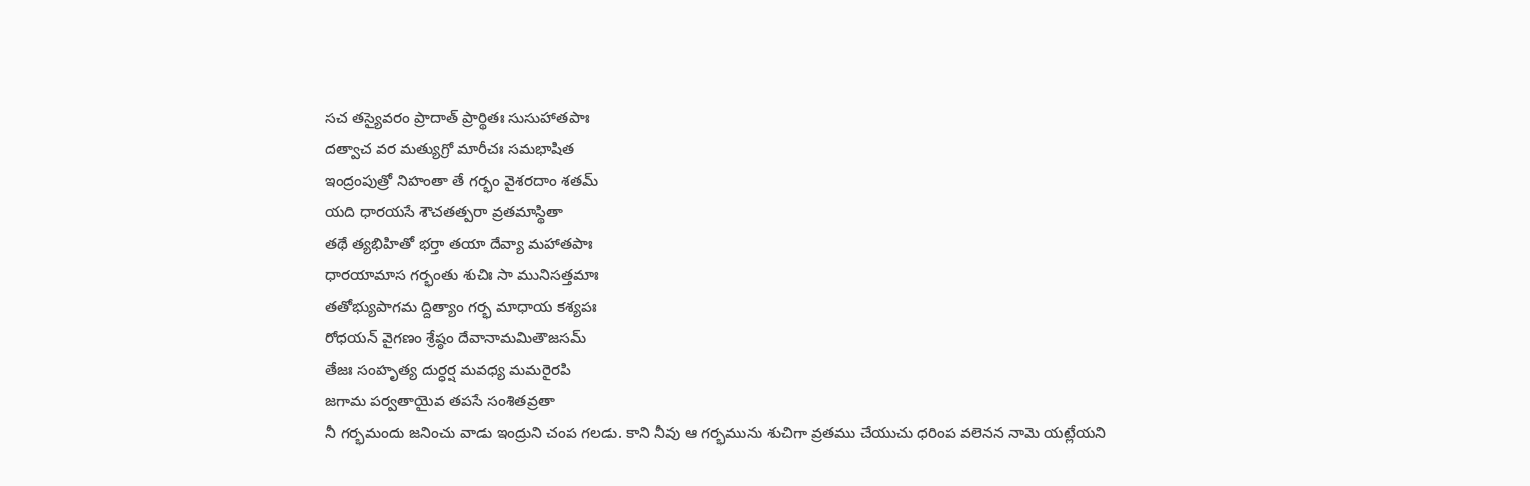సచ తస్యైవరం ప్రాదాత్ ప్రార్థితః సుసుహాతపాః
దత్వాచ వర మత్యుగ్రో మారీచః సమభాషిత
ఇంద్రంపుత్రో నిహంతా తే గర్భం వైశరదాం శతమ్
యది ధారయసే శౌచతత్పరా వ్రతమాస్థితా
తథే త్యభిహితో భర్తా తయా దేవ్యా మహాతపాః
ధారయామాస గర్భంతు శుచిః సా మునిసత్తమాః
తతోభ్యుపాగమ ద్దిత్యాం గర్భ మాధాయ కశ్యపః
రోధయన్ వైగణం శ్రేష్ఠం దేవానామమితౌజసమ్
తేజః సంహృత్య దుర్ధర్ష మవధ్య మమరైరపి
జగామ పర్వతాయైవ తపసే సంశితవ్రతా
నీ గర్భమందు జనించు వాడు ఇంద్రుని చంప గలడు. కాని నీవు ఆ గర్భమును శుచిగా వ్రతము చేయుచు ధరింప వలెనన నామె యట్లేయని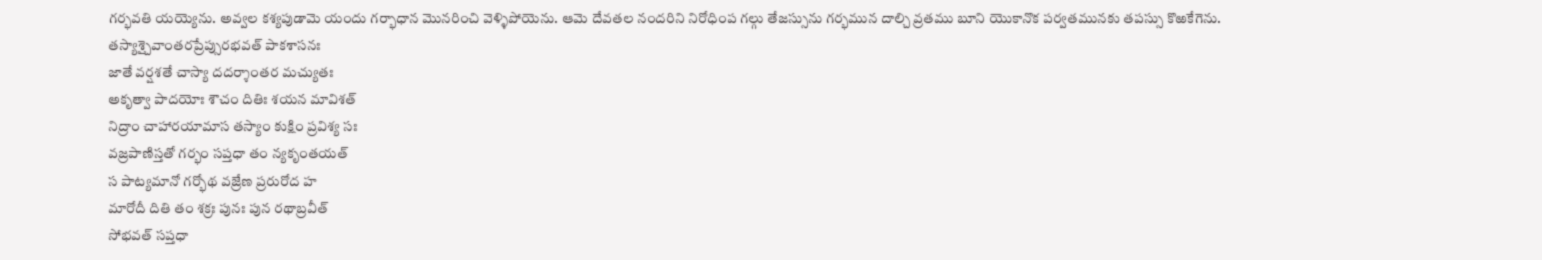గర్భవతి యయ్యెను. అవ్వల కశ్యపుడామె యందు గర్భాధాన మొనరించి వెళ్ళిపోయెను. ఆమె దేవతల నందరిని నిరోధింప గల్గు తేజస్సును గర్భమున దాల్చి వ్రతము బూని యొకానొక పర్వతమునకు తపస్సు కొఱకేగెను.
తస్యాశ్చైవాంతరప్రేప్సురభవత్ పాకశాసనః
జాతే వర్షశతే చాస్యా దదర్శాంతర మచ్యుతః
అకృత్వా పాదయోః శౌచం దితిః శయన మావిశత్
నిద్రాం చాహారయామాస తస్యాం కుక్షిం ప్రవిశ్య సః
వజ్రపాణిస్తతో గర్భం సప్తధా తం న్యకృంతయత్
స పాట్యమానో గర్భోథ వజ్రేణ ప్రరురోద హ
మారోదీ దితి తం శక్రః పునః పున రథాబ్రవీత్
సోభవత్ సప్తధా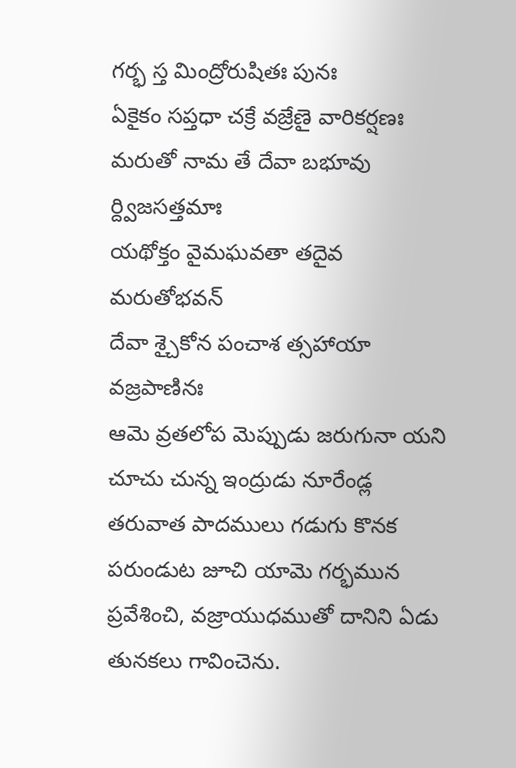గర్భ స్త మింద్రోరుషితః పునః
ఏకైకం సప్తధా చక్రే వజ్రేణై వారికర్షణః
మరుతో నామ తే దేవా బభూవు ర్ద్విజసత్తమాః
యథోక్తం వైమఘవతా తదైవ మరుతోభవన్
దేవా శ్చైకోన పంచాశ త్సహాయా వజ్రపాణినః
ఆమె వ్రతలోప మెప్పుడు జరుగునా యని చూచు చున్న ఇంద్రుడు నూరేండ్ల తరువాత పాదములు గడుగు కొనక పరుండుట జూచి యామె గర్భమున ప్రవేశించి, వజ్రాయుధముతో దానిని ఏడు తునకలు గావించెను.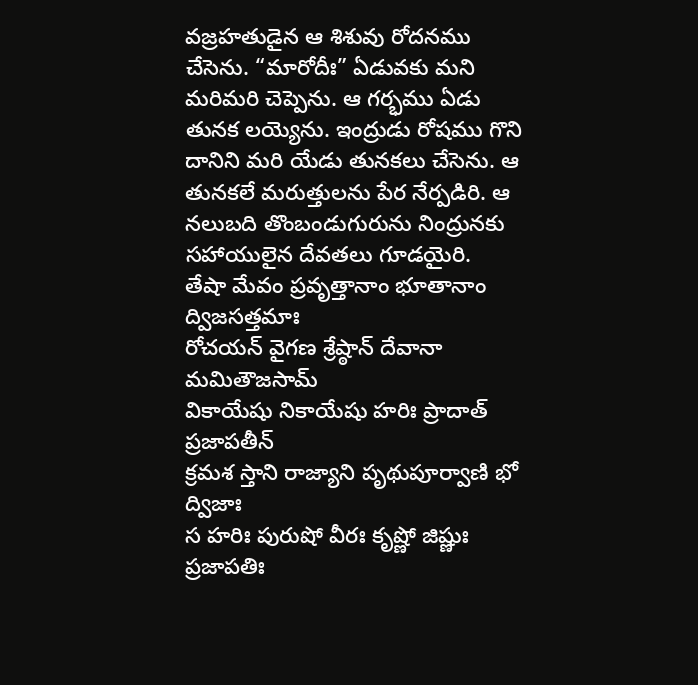వజ్రహతుడైన ఆ శిశువు రోదనము చేసెను. “మారోదీః” ఏడువకు మని మరిమరి చెప్పెను. ఆ గర్భము ఏడు తునక లయ్యెను. ఇంద్రుడు రోషము గొని దానిని మరి యేడు తునకలు చేసెను. ఆ తునకలే మరుత్తులను పేర నేర్పడిరి. ఆ నలుబది తొంబండుగురును నింద్రునకు సహాయులైన దేవతలు గూడయైరి.
తేషా మేవం ప్రవృత్తానాం భూతానాం ద్విజసత్తమాః
రోచయన్ వైగణ శ్రేష్ఠాన్ దేవానా మమితౌజసామ్
వికాయేషు నికాయేషు హరిః ప్రాదాత్ ప్రజాపతీన్
క్రమశ స్తాని రాజ్యాని పృథుపూర్వాణి భో ద్విజాః
స హరిః పురుషో వీరః కృష్ణో జిష్ణుః ప్రజాపతిః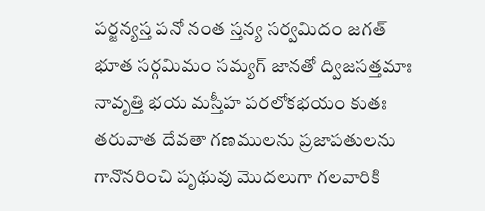పర్జన్యస్త పనో నంత స్తన్య సర్వమిదం జగత్
భూత సర్గమిమం సమ్యగ్ జానతో ద్విజసత్తమాః
నావృత్తి భయ మస్తీహ పరలోకభయం కుతః
తరువాత దేవతా గణములను ప్రజాపతులను గానొనరించి పృథువు మొదలుగా గలవారికి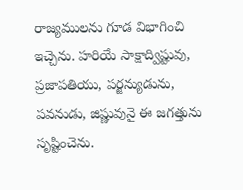రాజ్యములను గూడ విభాగించి ఇచ్చెను. హరియే సాక్షాద్విష్టువు, ప్రజాపతియు, పర్జన్యుడును, పవనుడు, జిష్ణువునై ఈ జగత్తును సృష్టించెను.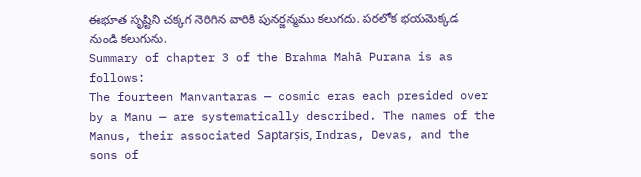ఈభూత సృష్టిని చక్కగ నెరిగిన వారికి పునర్జన్మము కలుగదు. పరలోక భయమెక్కడ నుండి కలుగును.
Summary of chapter 3 of the Brahma Mahā Purana is as follows:
The fourteen Manvantaras — cosmic eras each presided over by a Manu — are systematically described. The names of the Manus, their associated Saptarṣis, Indras, Devas, and the sons of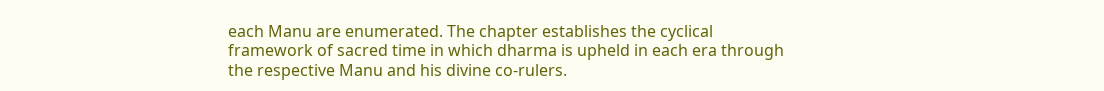each Manu are enumerated. The chapter establishes the cyclical framework of sacred time in which dharma is upheld in each era through the respective Manu and his divine co-rulers.